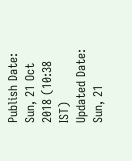Publish Date: Sun, 21 Oct 2018 (10:38 IST)
Updated Date: Sun, 21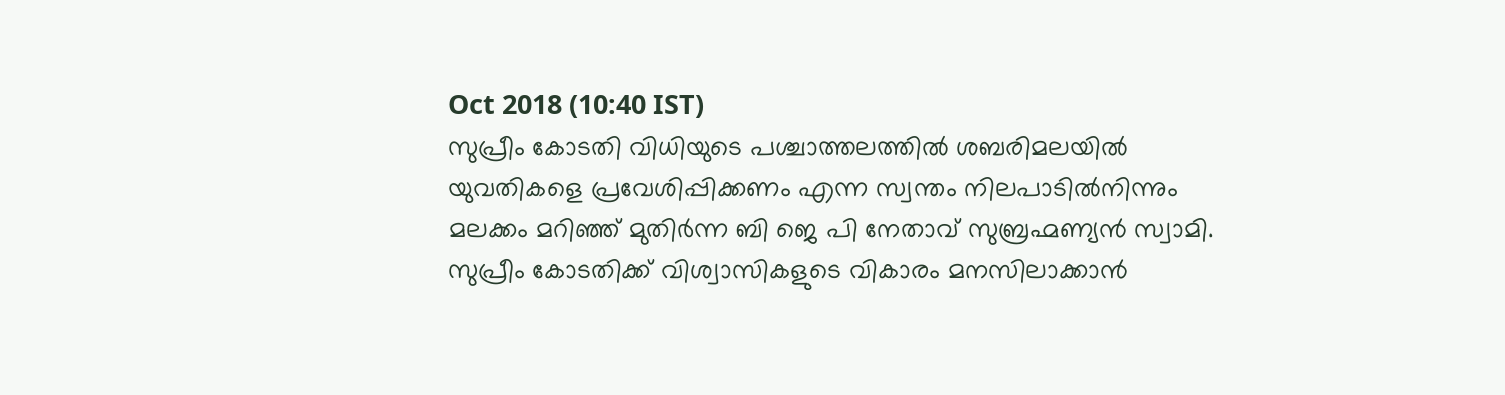Oct 2018 (10:40 IST)
സുപ്രീം കോടതി വിധിയുടെ പശ്ചാത്തലത്തിൽ ശബരിമലയിൽ യുവതികളെ പ്രവേശിപ്പിക്കണം എന്ന സ്വന്തം നിലപാടിൽനിന്നും മലക്കം മറിഞ്ഞ് മുതിർന്ന ബി ജെ പി നേതാവ് സുബ്രഹ്മണ്യൻ സ്വാമി. സുപ്രീം കോടതിക്ക് വിശ്വാസികളുടെ വികാരം മനസിലാക്കാൻ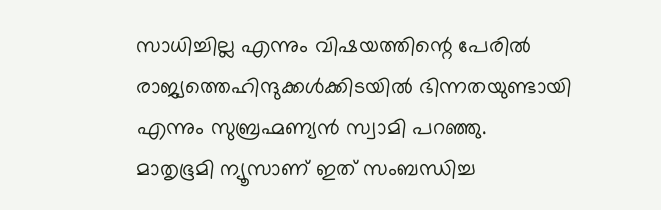സാധിച്ചില്ല എന്നും വിഷയത്തിന്റെ പേരിൽ രാജ്യത്തെഹിന്ദുക്കൾക്കിടയിൽ ഭിന്നതയുണ്ടായി എന്നും സുബ്രഹ്മണ്യൻ സ്വാമി പറഞ്ഞു.
മാതൃഭൂമി ന്യൂസാണ് ഇത് സംബന്ധിച്ച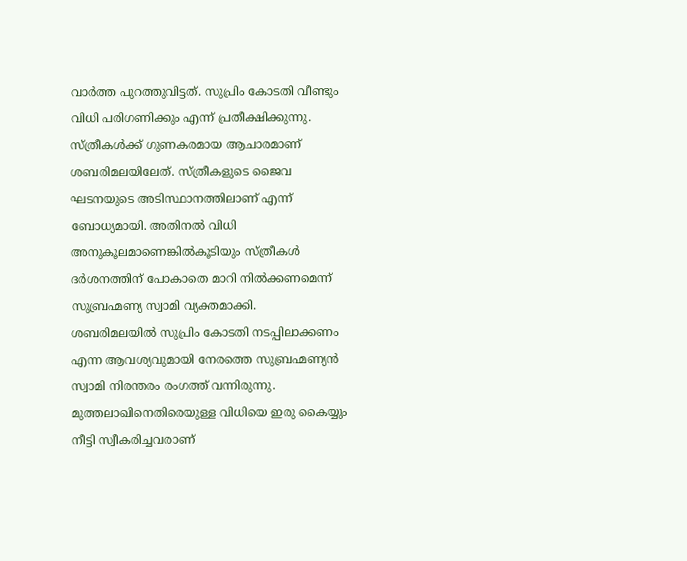വാർത്ത പുറത്തുവിട്ടത്. സുപ്രിം കോടതി വീണ്ടും വിധി പരിഗണിക്കും എന്ന് പ്രതീക്ഷിക്കുന്നു. സ്ത്രീകൾക്ക് ഗുണകരമായ ആചാരമാണ് ശബരിമലയിലേത്. സ്ത്രീകളുടെ ജൈവ ഘടനയുടെ അടിസ്ഥാനത്തിലാണ് എന്ന് ബോധ്യമായി. അതിനൽ വിധി അനുകൂലമാണെങ്കിൽകൂടിയും സ്ത്രീകൾ ദർശനത്തിന് പോകാതെ മാറി നിൽക്കണമെന്ന് സുബ്രഹ്മണ്യ സ്വാമി വ്യക്തമാക്കി.
ശബരിമലയിൽ സുപ്രിം കോടതി നടപ്പിലാക്കണം എന്ന ആവശ്യവുമായി നേരത്തെ സുബ്രഹ്മണ്യൻ സ്വാമി നിരന്തരം രംഗത്ത് വന്നിരുന്നു. മുത്തലാഖിനെതിരെയുള്ള വിധിയെ ഇരു കൈയ്യും നീട്ടി സ്വീകരിച്ചവരാണ്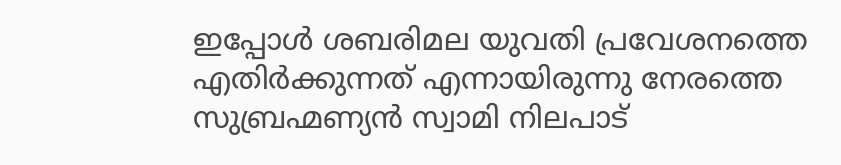ഇപ്പോൾ ശബരിമല യുവതി പ്രവേശനത്തെ എതിർക്കുന്നത് എന്നായിരുന്നു നേരത്തെ സുബ്രഹ്മണ്യൻ സ്വാമി നിലപാട്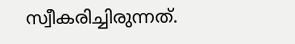സ്വീകരിച്ചിരുന്നത്.